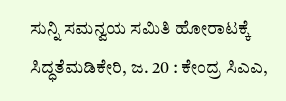ಸುನ್ನಿ ಸಮನ್ವಯ ಸಮಿತಿ ಹೋರಾಟಕ್ಕೆ ಸಿದ್ಧತೆಮಡಿಕೇರಿ, ಜ. 20 : ಕೇಂದ್ರ ಸಿಎಎ,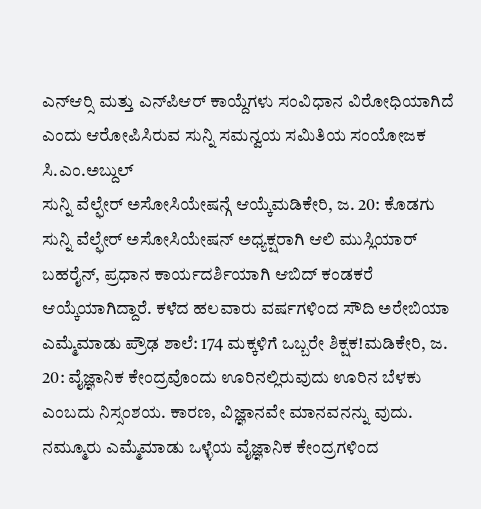ಎನ್‍ಆರ್‍ಸಿ ಮತ್ತು ಎನ್‍ಪಿಆರ್ ಕಾಯ್ದೆಗಳು ಸಂವಿಧಾನ ವಿರೋಧಿಯಾಗಿದೆ ಎಂದು ಆರೋಪಿಸಿರುವ ಸುನ್ನಿ ಸಮನ್ವಯ ಸಮಿತಿಯ ಸಂಯೋಜಕ ಸಿ.ಎಂ.ಅಬ್ದುಲ್
ಸುನ್ನಿ ವೆಲ್ಫೇರ್ ಅಸೋಸಿಯೇಷನ್ಗೆ ಆಯ್ಕೆಮಡಿಕೇರಿ, ಜ. 20: ಕೊಡಗು ಸುನ್ನಿ ವೆಲ್ಫೇರ್ ಅಸೋಸಿಯೇಷನ್ ಅಧ್ಯಕ್ಷರಾಗಿ ಆಲಿ ಮುಸ್ಲಿಯಾರ್ ಬಹರೈನ್, ಪ್ರಧಾನ ಕಾರ್ಯದರ್ಶಿಯಾಗಿ ಆಬಿದ್ ಕಂಡಕರೆ ಆಯ್ಕೆಯಾಗಿದ್ದಾರೆ. ಕಳೆದ ಹಲವಾರು ವರ್ಷಗಳಿಂದ ಸೌದಿ ಅರೇಬಿಯಾ
ಎಮ್ಮೆಮಾಡು ಪ್ರೌಢ ಶಾಲೆ: 174 ಮಕ್ಕಳಿಗೆ ಒಬ್ಬರೇ ಶಿಕ್ಷಕ!ಮಡಿಕೇರಿ, ಜ. 20: ವೈಜ್ಞಾನಿಕ ಕೇಂದ್ರವೊಂದು ಊರಿನಲ್ಲಿರುವುದು ಊರಿನ ಬೆಳಕು ಎಂಬದು ನಿಸ್ಸಂಶಯ. ಕಾರಣ, ವಿಜ್ಞಾನವೇ ಮಾನವನನ್ನು ವುದು. ನಮ್ಮೂರು ಎಮ್ಮೆಮಾಡು ಒಳ್ಳೆಯ ವೈಜ್ಞಾನಿಕ ಕೇಂದ್ರಗಳಿಂದ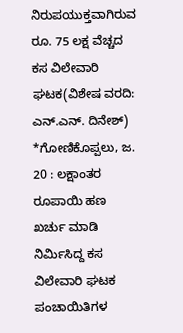ನಿರುಪಯುಕ್ತವಾಗಿರುವ ರೂ. 75 ಲಕ್ಷ ವೆಚ್ಚದ ಕಸ ವಿಲೇವಾರಿ ಘಟಕ(ವಿಶೇಷ ವರದಿ: ಎನ್.ಎನ್. ದಿನೇಶ್) *ಗೋಣಿಕೊಪ್ಪಲು, ಜ. 20 : ಲಕ್ಷಾಂತರ ರೂಪಾಯಿ ಹಣ ಖರ್ಚು ಮಾಡಿ ನಿರ್ಮಿಸಿದ್ದ ಕಸ ವಿಲೇವಾರಿ ಘಟಕ ಪಂಚಾಯಿತಿಗಳ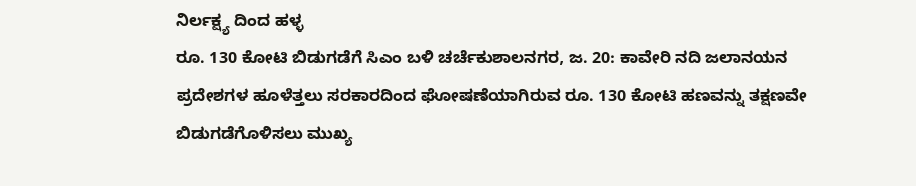ನಿರ್ಲಕ್ಷ್ಯ ದಿಂದ ಹಳ್ಳ
ರೂ. 130 ಕೋಟಿ ಬಿಡುಗಡೆಗೆ ಸಿಎಂ ಬಳಿ ಚರ್ಚೆಕುಶಾಲನಗರ, ಜ. 20: ಕಾವೇರಿ ನದಿ ಜಲಾನಯನ ಪ್ರದೇಶಗಳ ಹೂಳೆತ್ತಲು ಸರಕಾರದಿಂದ ಘೋಷಣೆಯಾಗಿರುವ ರೂ. 130 ಕೋಟಿ ಹಣವನ್ನು ತಕ್ಷಣವೇ ಬಿಡುಗಡೆಗೊಳಿಸಲು ಮುಖ್ಯ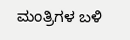ಮಂತ್ರಿಗಳ ಬಳಿ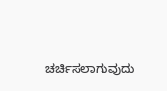ಚರ್ಚಿಸಲಾಗುವುದು